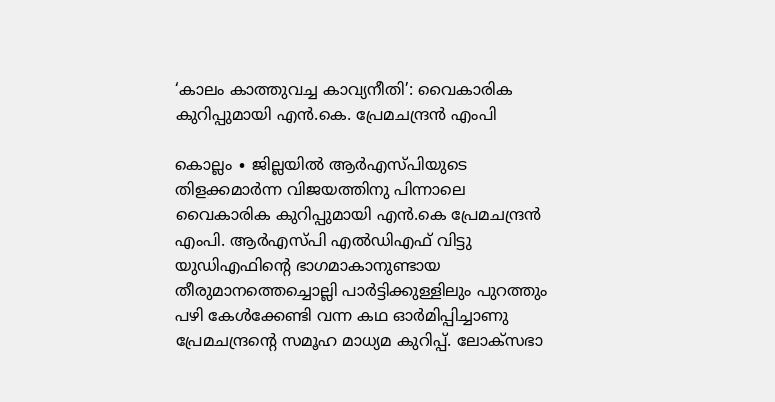‘കാലം കാത്തുവച്ച കാവ്യനീതി’: വൈകാരിക കുറിപ്പുമായി എൻ.കെ. പ്രേമചന്ദ്രൻ എംപി

കൊല്ലം ∙ ജില്ലയിൽ ആർഎസ്പിയുടെ തിളക്കമാർന്ന വിജയത്തിനു പിന്നാലെ വൈകാരിക കുറിപ്പുമായി എൻ.കെ പ്രേമചന്ദ്രൻ എംപി. ആർഎസ്പി എൽഡിഎഫ് വിട്ടു യുഡിഎഫിന്റെ ഭാഗമാകാനുണ്ടായ തീരുമാനത്തെച്ചൊല്ലി പാർട്ടിക്കുള്ളിലും പുറത്തും പഴി കേൾക്കേണ്ടി വന്ന കഥ ഓർമിപ്പിച്ചാണു പ്രേമചന്ദ്രന്റെ സമൂഹ മാധ്യമ കുറിപ്പ്. ലോക്സഭാ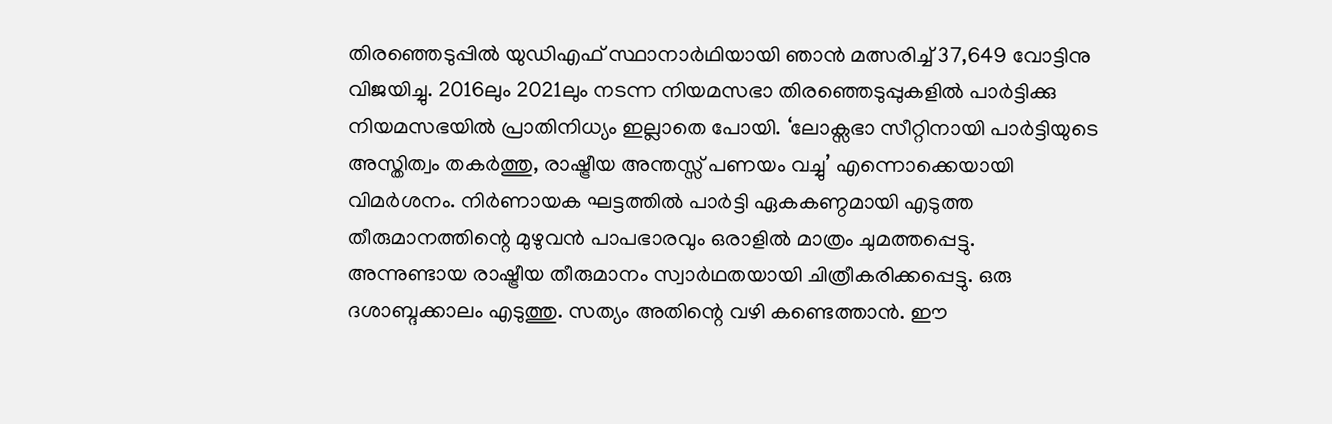തിരഞ്ഞെടുപ്പിൽ യുഡിഎഫ് സ്ഥാനാർഥിയായി ഞാൻ മത്സരിച്ച് 37,649 വോട്ടിനു വിജയിച്ചു. 2016ലും 2021ലും നടന്ന നിയമസഭാ തിരഞ്ഞെടുപ്പുകളിൽ പാർട്ടിക്കു നിയമസഭയിൽ പ്രാതിനിധ്യം ഇല്ലാതെ പോയി. ‘ലോക്സഭാ സീറ്റിനായി പാർട്ടിയുടെ അസ്തിത്വം തകർത്തു, രാഷ്ട്രീയ അന്തസ്സ് പണയം വച്ചു’ എന്നൊക്കെയായി വിമർശനം. നിർണായക ഘട്ടത്തിൽ പാർട്ടി ഏകകണ്ഠമായി എടുത്ത തീരുമാനത്തിന്റെ മുഴുവൻ പാപഭാരവും ഒരാളിൽ മാത്രം ചുമത്തപ്പെട്ടു. അന്നുണ്ടായ രാഷ്ട്രീയ തീരുമാനം സ്വാർഥതയായി ചിത്രീകരിക്കപ്പെട്ടു. ഒരു ദശാബ്ദക്കാലം എടുത്തു. സത്യം അതിന്റെ വഴി കണ്ടെത്താൻ. ഈ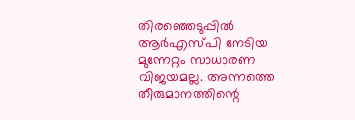തിരഞ്ഞെടുപ്പിൽ ആർഎസ്പി നേടിയ മുന്നേറ്റം സാധാരണ വിജയമല്ല. അന്നത്തെ തീരുമാനത്തിന്റെ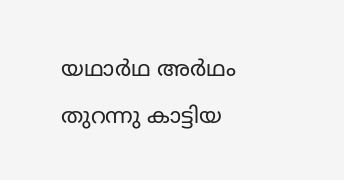യഥാർഥ അർഥം തുറന്നു കാട്ടിയ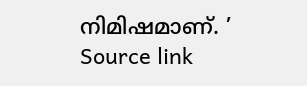നിമിഷമാണ്. ’
Source link